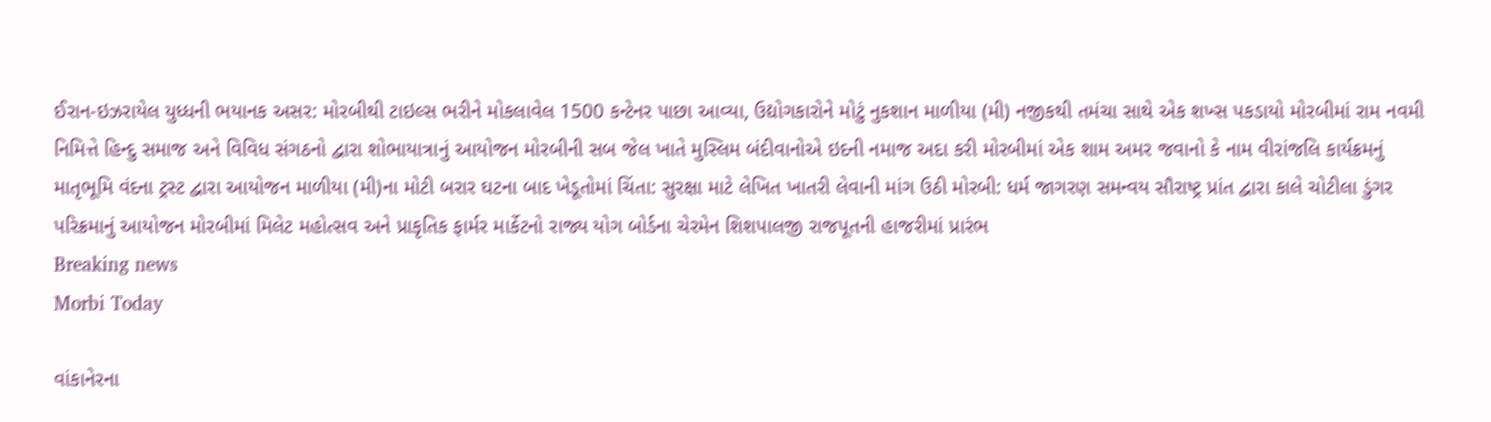ઈરાન-ઇઝરાયેલ યુધ્ધની ભયાનક અસર: મોરબીથી ટાઇલ્સ ભરીને મોકલાવેલ 1500 કન્ટેનર પાછા આવ્યા, ઉદ્યોગકારોને મોટું નુકશાન માળીયા (મી) નજીકથી તમંચા સાથે એક શખ્સ પકડાયો મોરબીમાં રામ નવમી નિમિત્તે હિન્દુ સમાજ અને વિવિધ સંગઠનો દ્વારા શોભાયાત્રાનું આયોજન મોરબીની સબ જેલ ખાતે મુસ્લિમ બંદીવાનોએ ઇદની નમાજ અદા કરી મોરબીમાં એક શામ અમર જવાનો કે નામ વીરાંજલિ કાર્યક્રમનું માતૃભૂમિ વંદના ટ્રસ્ટ દ્વારા આયોજન માળીયા (મી)ના મોટી બરાર ઘટના બાદ ખેડૂતોમાં ચિંતા: સુરક્ષા માટે લેખિત ખાતરી લેવાની માંગ ઉઠી મોરબી: ધર્મ જાગરણ સમન્વય સૌરાષ્ટ્ર પ્રાંત દ્વારા કાલે ચોટીલા ડુંગર પરિક્રમાનું આયોજન મોરબીમાં મિલેટ મહોત્સવ અને પ્રાકૃતિક ફાર્મર માર્કેટનો રાજ્ય યોગ બોર્ડના ચેરમેન શિશપાલજી રાજપૂતની હાજરીમાં પ્રારંભ
Breaking news
Morbi Today

વાંકાનેરના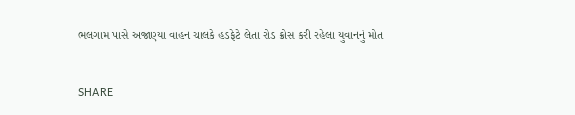ભલગામ પાસે અજાણ્યા વાહન ચાલકે હડફેટે લેતા રોડ ક્રોસ કરી રહેલા યુવાનનું મોત


SHARE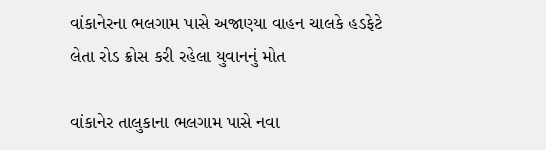વાંકાનેરના ભલગામ પાસે અજાણ્યા વાહન ચાલકે હડફેટે લેતા રોડ ક્રોસ કરી રહેલા યુવાનનું મોત

વાંકાનેર તાલુકાના ભલગામ પાસે નવા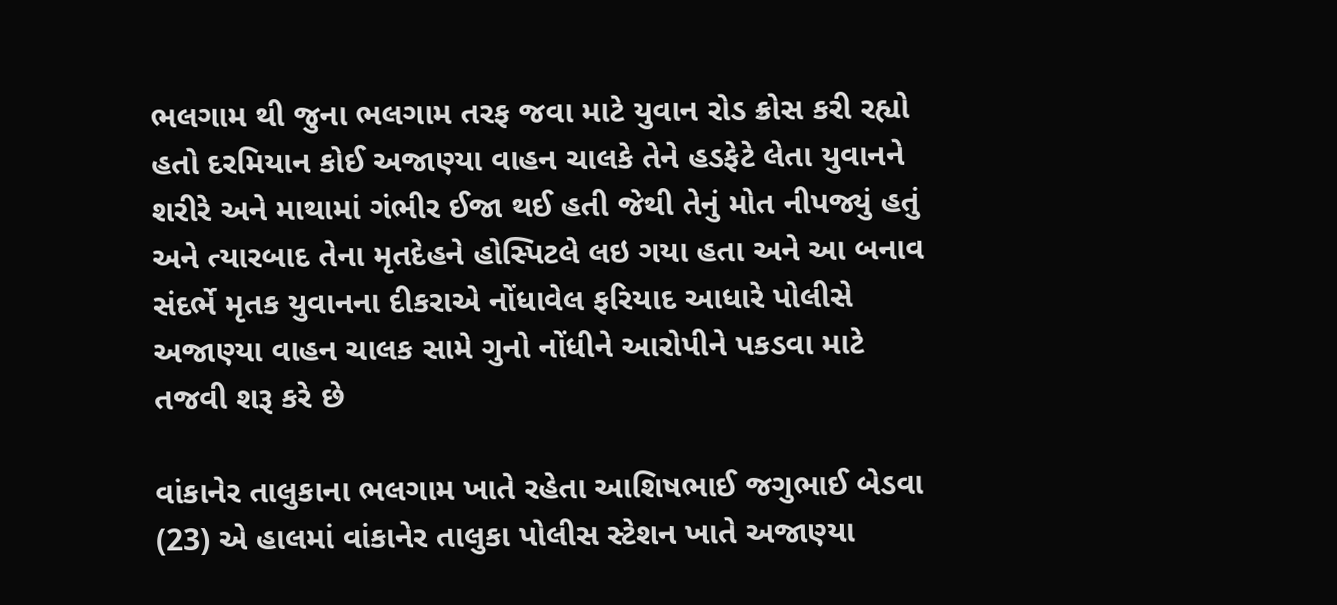ભલગામ થી જુના ભલગામ તરફ જવા માટે યુવાન રોડ ક્રોસ કરી રહ્યો હતો દરમિયાન કોઈ અજાણ્યા વાહન ચાલકે તેને હડફેટે લેતા યુવાનને શરીરે અને માથામાં ગંભીર ઈજા થઈ હતી જેથી તેનું મોત નીપજ્યું હતું અને ત્યારબાદ તેના મૃતદેહને હોસ્પિટલે લઇ ગયા હતા અને આ બનાવ સંદર્ભે મૃતક યુવાનના દીકરાએ નોંધાવેલ ફરિયાદ આધારે પોલીસે અજાણ્યા વાહન ચાલક સામે ગુનો નોંધીને આરોપીને પકડવા માટે તજવી શરૂ કરે છે

વાંકાનેર તાલુકાના ભલગામ ખાતે રહેતા આશિષભાઈ જગુભાઈ બેડવા (23) એ હાલમાં વાંકાનેર તાલુકા પોલીસ સ્ટેશન ખાતે અજાણ્યા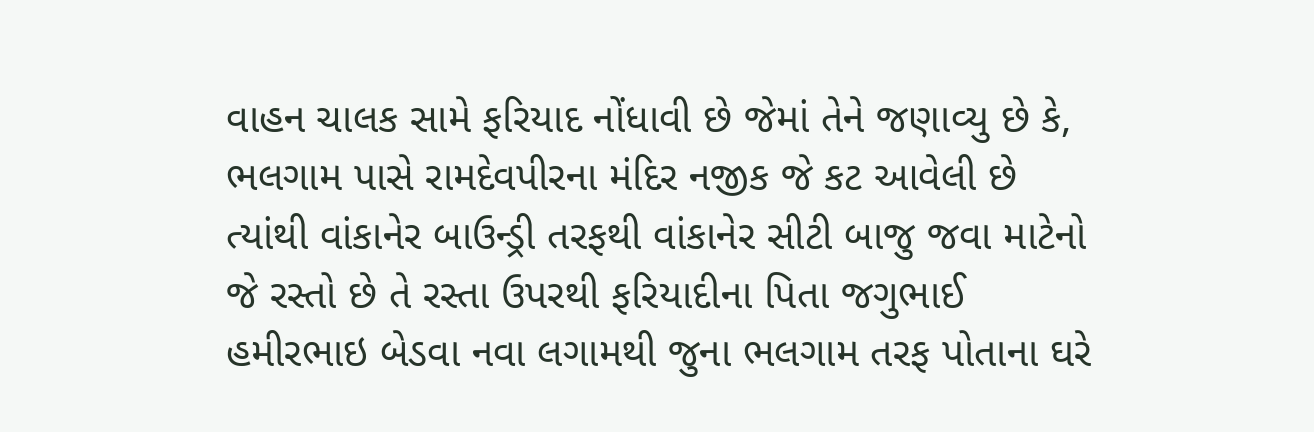વાહન ચાલક સામે ફરિયાદ નોંધાવી છે જેમાં તેને જણાવ્યુ છે કે, ભલગામ પાસે રામદેવપીરના મંદિર નજીક જે કટ આવેલી છે ત્યાંથી વાંકાનેર બાઉન્ડ્રી તરફથી વાંકાનેર સીટી બાજુ જવા માટેનો જે રસ્તો છે તે રસ્તા ઉપરથી ફરિયાદીના પિતા જગુભાઈ હમીરભાઇ બેડવા નવા લગામથી જુના ભલગામ તરફ પોતાના ઘરે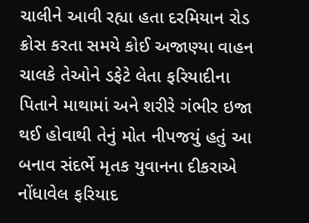ચાલીને આવી રહ્યા હતા દરમિયાન રોડ ક્રોસ કરતા સમયે કોઈ અજાણ્યા વાહન ચાલકે તેઓને ડફેટે લેતા ફરિયાદીના પિતાને માથામાં અને શરીરે ગંભીર ઇજા થઈ હોવાથી તેનું મોત નીપજયું હતું આ બનાવ સંદર્ભે મૃતક યુવાનના દીકરાએ નોંધાવેલ ફરિયાદ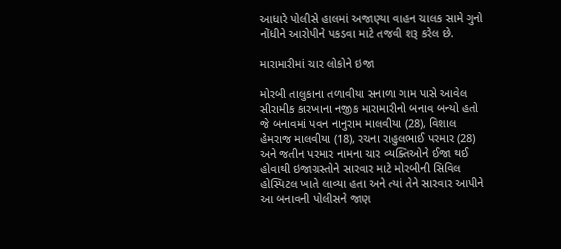આધારે પોલીસે હાલમાં અજાણ્યા વાહન ચાલક સામે ગુનો નોંધીને આરોપીને પકડવા માટે તજવી શરૂ કરેલ છે.

મારામારીમાં ચાર લોકોને ઇજા

મોરબી તાલુકાના તળાવીયા સનાળા ગામ પાસે આવેલ સીરામીક કારખાના નજીક મારામારીનો બનાવ બન્યો હતો જે બનાવમાં પવન નાનુરામ માલવીયા (28), વિશાલ હેમરાજ માલવીયા (18), રચના રાહુલભાઈ પરમાર (28) અને જતીન પરમાર નામના ચાર વ્યક્તિઓને ઈજા થઈ હોવાથી ઇજાગ્રસ્તોને સારવાર માટે મોરબીની સિવિલ હોસ્પિટલ ખાતે લાવ્યા હતા અને ત્યાં તેને સારવાર આપીને આ બનાવની પોલીસને જાણ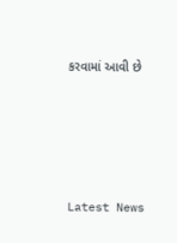કરવામાં આવી છે






Latest News